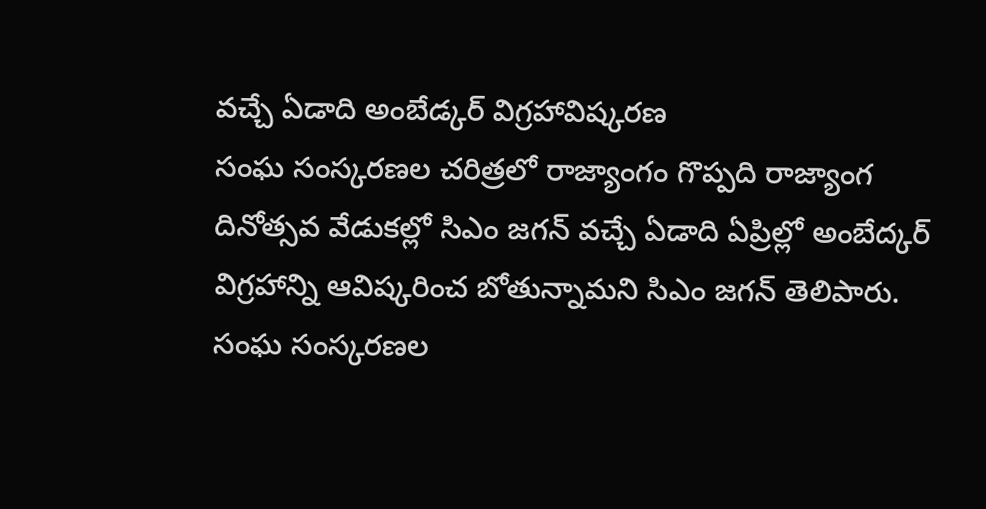వచ్చే ఏడాది అంబేడ్కర్ విగ్రహావిష్కరణ
సంఘ సంస్కరణల చరిత్రలో రాజ్యాంగం గొప్పది రాజ్యాంగ దినోత్సవ వేడుకల్లో సిఎం జగన్ వచ్చే ఏడాది ఏప్రిల్లో అంబేద్కర్ విగ్రహాన్ని ఆవిష్కరించ బోతున్నామని సిఎం జగన్ తెలిపారు. సంఘ సంస్కరణల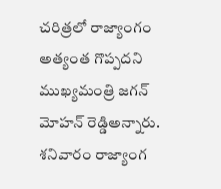చరిత్రలో రాజ్యాంగం అత్యంత గొప్పదని ముఖ్యమంత్రి జగన్ మోహన్ రెడ్డిఅన్నారు. శనివారం రాజ్యాంగ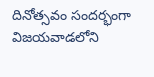దినోత్సవం సందర్భంగా విజయవాడలోని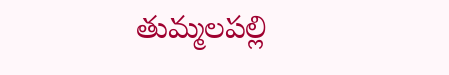తుమ్మలపల్లి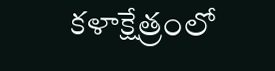కళాక్షేత్రంలో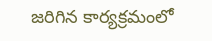జరిగిన కార్యక్రమంలో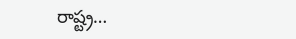రాష్ట్ర…